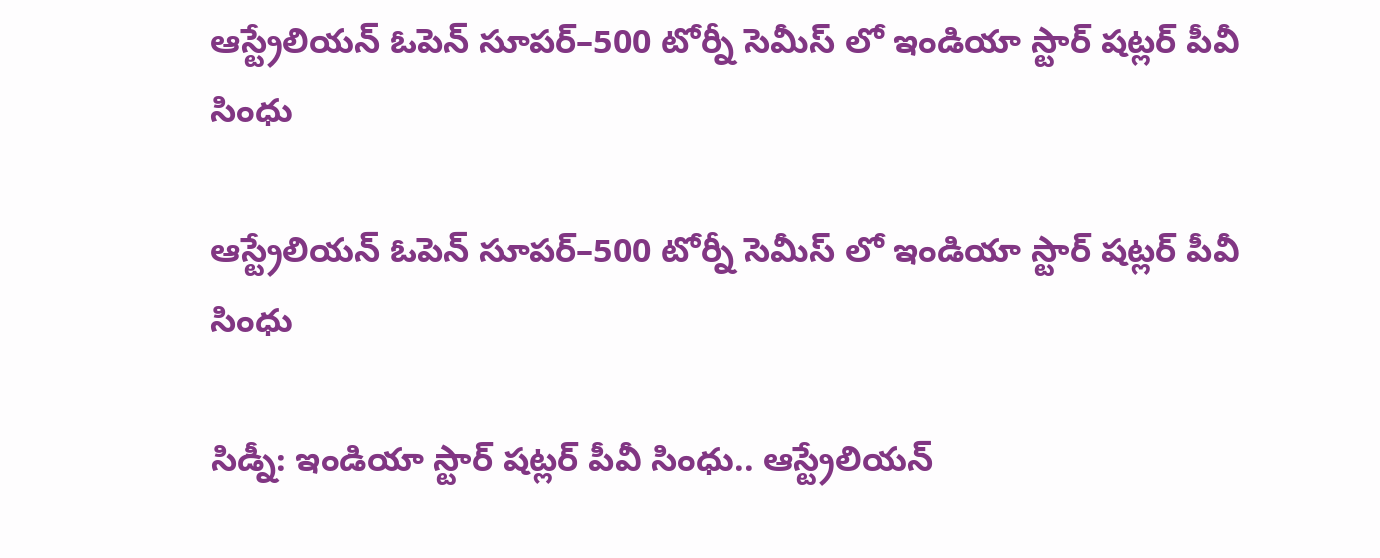ఆస్ట్రేలియన్‌‌‌‌ ఓపెన్‌‌‌‌ సూపర్‌‌‌‌–500 టోర్నీ సెమీస్‌‌‌‌ లో ఇండియా స్టార్‌‌‌‌ షట్లర్‌‌‌‌ పీవీ సింధు

ఆస్ట్రేలియన్‌‌‌‌ ఓపెన్‌‌‌‌ సూపర్‌‌‌‌–500 టోర్నీ సెమీస్‌‌‌‌ లో ఇండియా స్టార్‌‌‌‌ షట్లర్‌‌‌‌ పీవీ సింధు

సిడ్నీ: ఇండియా స్టార్‌‌‌‌ షట్లర్‌‌‌‌ పీవీ సింధు.. ఆస్ట్రేలియన్‌‌‌‌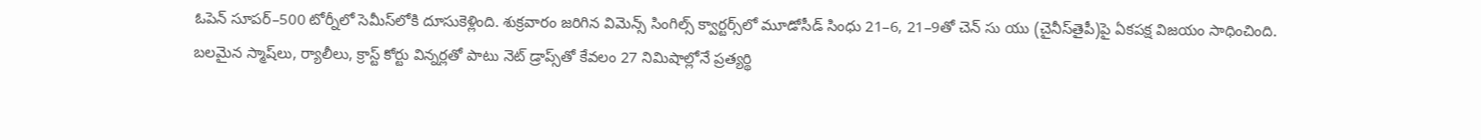ఓపెన్‌‌‌‌ సూపర్‌‌‌‌–500 టోర్నీలో సెమీస్‌‌‌‌లోకి దూసుకెళ్లింది. శుక్రవారం జరిగిన విమెన్స్‌‌‌‌ సింగిల్స్‌‌‌‌ క్వార్టర్స్‌‌‌‌లో మూడోసీడ్ సింధు 21–6, 21–9తో చెన్‌‌‌‌ సు యు (చైనీస్‌‌‌‌తైపీ)పై ఏకపక్ష విజయం సాధించింది. బలమైన స్మాష్‌‌‌‌లు, ర్యాలీలు, క్రాస్ట్‌‌‌‌ కోర్టు విన్నర్లతో పాటు నెట్‌‌‌‌ డ్రాప్స్‌‌‌‌తో కేవలం 27 నిమిషాల్లోనే ప్రత్యర్థి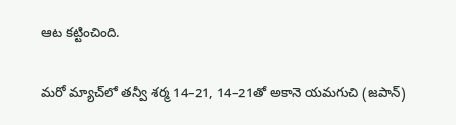ఆట కట్టించింది.

మరో మ్యాచ్‌‌‌‌లో తన్వీ శర్మ 14–21, 14–21తో అకానె యమగుచి (జపాన్‌‌‌‌)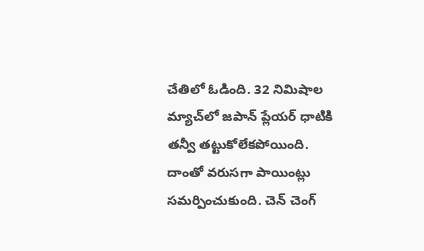చేతిలో ఓడింది. 32 నిమిషాల మ్యాచ్‌‌‌‌లో జపాన్‌‌‌‌ ప్లేయర్‌‌‌‌ ధాటికి తన్వీ తట్టుకోలేకపోయింది. దాంతో వరుసగా పాయింట్లు సమర్పించుకుంది. చెన్‌‌‌‌ చెంగ్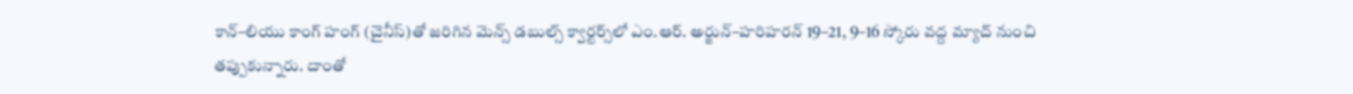కాన్‌‌‌‌–లియు కాంగ్‌‌‌‌ హంగ్‌‌‌‌ (చైనీస్‌‌‌‌)తో జరిగిన మెన్స్‌‌‌‌ డబుల్స్‌‌‌‌ క్వార్టర్స్‌‌‌‌లో ఎం.ఆర్‌‌‌‌. అర్జున్‌‌‌‌–హరిహరన్‌‌‌‌ 19–21, 9–16 స్కోరు వద్ద మ్యాచ్‌‌‌‌ నుంచి తప్పుకున్నారు. దాంతో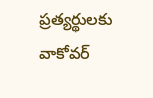ప్రత్యర్థులకు వాకోవర్‌‌‌‌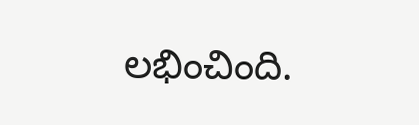లభించింది.